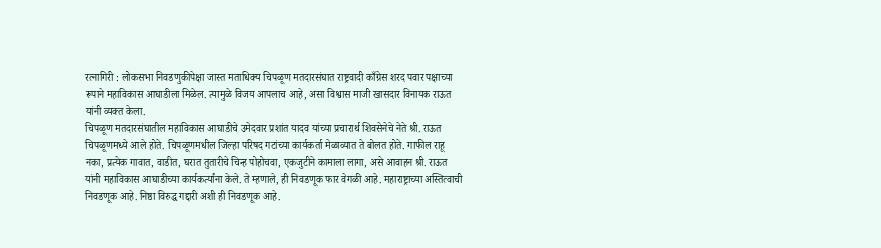रत्नागिरी : लोकसभा निवडणुकीपेक्षा जास्त मताधिक्य चिपळूण मतदारसंघात राष्ट्रवादी काँग्रेस शरद पवार पक्षाच्या रूपाने महाविकास आघाडीला मिळेल. त्यामुळे विजय आपलाच आहे, असा विश्वास माजी खासदार विनायक राऊत यांनी व्यक्त केला.
चिपळूण मतदारसंघातील महाविकास आघाडीचे उमेदवार प्रशांत यादव यांच्या प्रचारार्थ शिवसेनेचे नेते श्री. राऊत चिपळूणमध्ये आले होते. चिपळूणमधील जिल्हा परिषद गटांच्या कार्यकर्ता मेळाव्यात ते बोलत होते. गाफील राहू नका, प्रत्येक गावात, वाडीत, घरात तुतारीचे चिन्ह पोहोचवा, एकजुटीने कामाला लागा, असे आवाहन श्री. राऊत यांनी महाविकास आघाडीच्या कार्यकर्त्यांना केले. ते म्हणाले, ही निवडणूक फार वेगळी आहे. महाराष्ट्राच्या अस्तित्वाची निवडणूक आहे. निष्ठा विरुद्ध गद्दारी अशी ही निवडणूक आहे.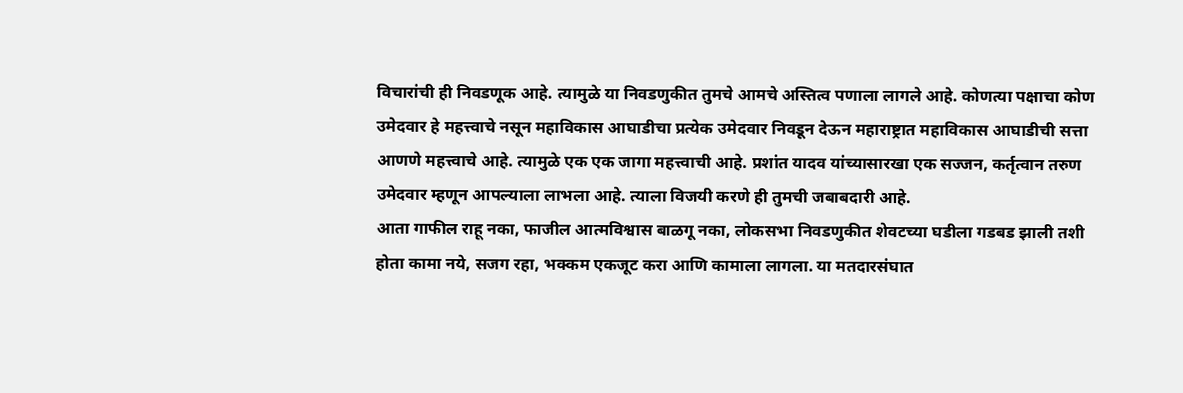विचारांची ही निवडणूक आहे. त्यामुळे या निवडणुकीत तुमचे आमचे अस्तित्व पणाला लागले आहे. कोणत्या पक्षाचा कोण उमेदवार हे महत्त्वाचे नसून महाविकास आघाडीचा प्रत्येक उमेदवार निवडून देऊन महाराष्ट्रात महाविकास आघाडीची सत्ता आणणे महत्त्वाचे आहे. त्यामुळे एक एक जागा महत्त्वाची आहे. प्रशांत यादव यांच्यासारखा एक सज्जन, कर्तृत्वान तरुण उमेदवार म्हणून आपल्याला लाभला आहे. त्याला विजयी करणे ही तुमची जबाबदारी आहे.
आता गाफील राहू नका, फाजील आत्मविश्वास बाळगू नका, लोकसभा निवडणुकीत शेवटच्या घडीला गडबड झाली तशी होता कामा नये, सजग रहा, भक्कम एकजूट करा आणि कामाला लागला. या मतदारसंघात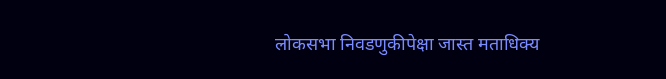लोकसभा निवडणुकीपेक्षा जास्त मताधिक्य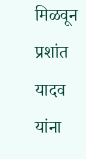मिळवून प्रशांत यादव यांना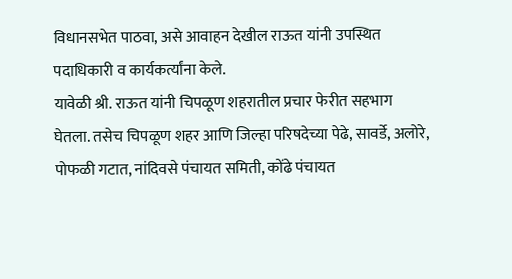विधानसभेत पाठवा, असे आवाहन देखील राऊत यांनी उपस्थित पदाधिकारी व कार्यकर्त्यांना केले.
यावेळी श्री. राऊत यांनी चिपळूण शहरातील प्रचार फेरीत सहभाग घेतला. तसेच चिपळूण शहर आणि जिल्हा परिषदेच्या पेढे, सावर्डे, अलोरे, पोफळी गटात, नांदिवसे पंचायत समिती, कोंढे पंचायत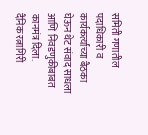समिती गणातील पदाधिकारी व कार्यकर्त्यांच्या बैठका घेऊन थेट संवाद साधला आणि निवडणुकीबाबत कानमंत्र दिला.
दैनिक रत्नागिरी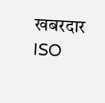खबरदार
ISO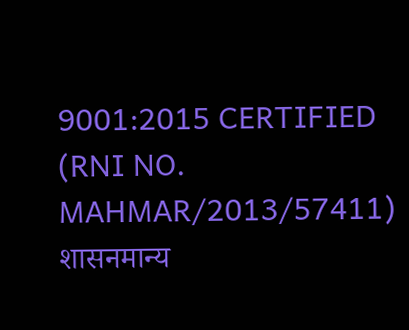9001:2015 CERTIFIED
(RNI NO. MAHMAR/2013/57411)
शासनमान्य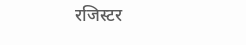रजिस्टर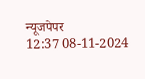न्यूजपेपर
12:37 08-11-2024